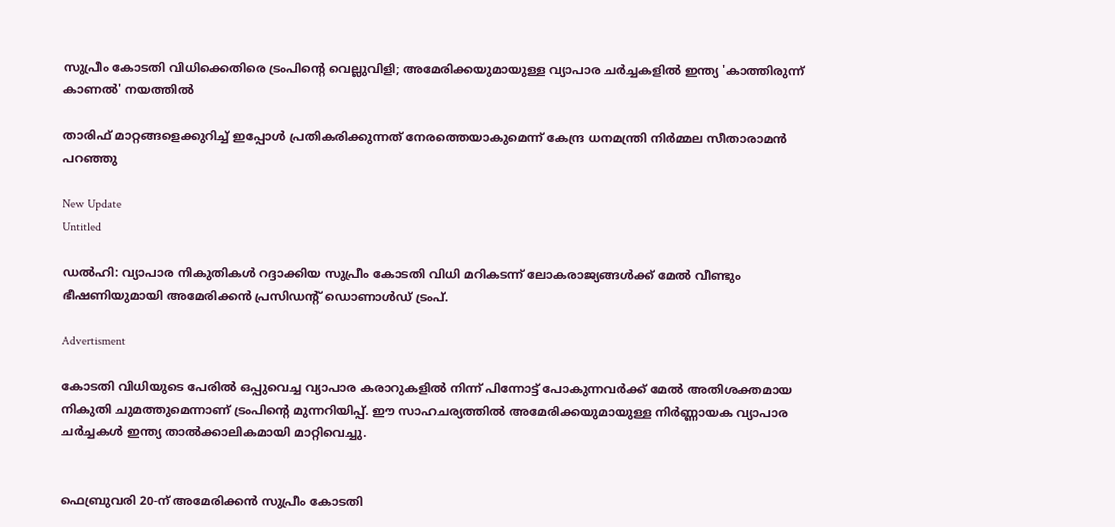സുപ്രീം കോടതി വിധിക്കെതിരെ ട്രംപിന്റെ വെല്ലുവിളി; അമേരിക്കയുമായുള്ള വ്യാപാര ചർച്ചകളിൽ ഇന്ത്യ 'കാത്തിരുന്ന് കാണൽ' നയത്തിൽ

താരിഫ് മാറ്റങ്ങളെക്കുറിച്ച് ഇപ്പോള്‍ പ്രതികരിക്കുന്നത് നേരത്തെയാകുമെന്ന് കേന്ദ്ര ധനമന്ത്രി നിര്‍മ്മല സീതാരാമന്‍ പറഞ്ഞു

New Update
Untitled

ഡല്‍ഹി: വ്യാപാര നികുതികള്‍ റദ്ദാക്കിയ സുപ്രീം കോടതി വിധി മറികടന്ന് ലോകരാജ്യങ്ങള്‍ക്ക് മേല്‍ വീണ്ടും ഭീഷണിയുമായി അമേരിക്കന്‍ പ്രസിഡന്റ് ഡൊണാള്‍ഡ് ട്രംപ്.

Advertisment

കോടതി വിധിയുടെ പേരില്‍ ഒപ്പുവെച്ച വ്യാപാര കരാറുകളില്‍ നിന്ന് പിന്നോട്ട് പോകുന്നവര്‍ക്ക് മേല്‍ അതിശക്തമായ നികുതി ചുമത്തുമെന്നാണ് ട്രംപിന്റെ മുന്നറിയിപ്പ്. ഈ സാഹചര്യത്തില്‍ അമേരിക്കയുമായുള്ള നിര്‍ണ്ണായക വ്യാപാര ചര്‍ച്ചകള്‍ ഇന്ത്യ താല്‍ക്കാലികമായി മാറ്റിവെച്ചു.


ഫെബ്രുവരി 20-ന് അമേരിക്കന്‍ സുപ്രീം കോടതി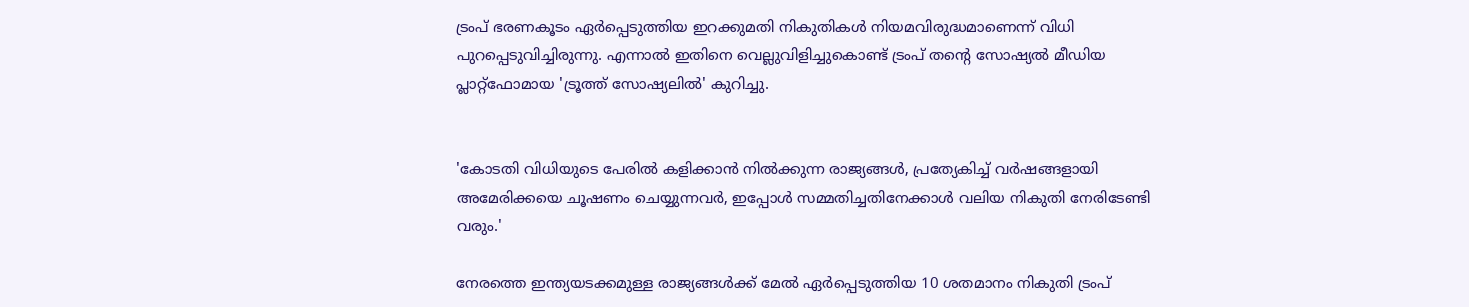ട്രംപ് ഭരണകൂടം ഏര്‍പ്പെടുത്തിയ ഇറക്കുമതി നികുതികള്‍ നിയമവിരുദ്ധമാണെന്ന് വിധി പുറപ്പെടുവിച്ചിരുന്നു. എന്നാല്‍ ഇതിനെ വെല്ലുവിളിച്ചുകൊണ്ട് ട്രംപ് തന്റെ സോഷ്യല്‍ മീഡിയ പ്ലാറ്റ്ഫോമായ 'ട്രൂത്ത് സോഷ്യലില്‍' കുറിച്ചു.


'കോടതി വിധിയുടെ പേരില്‍ കളിക്കാന്‍ നില്‍ക്കുന്ന രാജ്യങ്ങള്‍, പ്രത്യേകിച്ച് വര്‍ഷങ്ങളായി അമേരിക്കയെ ചൂഷണം ചെയ്യുന്നവര്‍, ഇപ്പോള്‍ സമ്മതിച്ചതിനേക്കാള്‍ വലിയ നികുതി നേരിടേണ്ടി വരും.'

നേരത്തെ ഇന്ത്യയടക്കമുള്ള രാജ്യങ്ങള്‍ക്ക് മേല്‍ ഏര്‍പ്പെടുത്തിയ 10 ശതമാനം നികുതി ട്രംപ്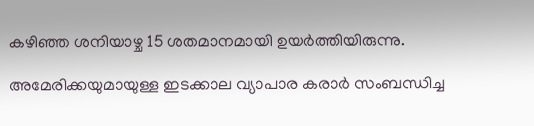കഴിഞ്ഞ ശനിയാഴ്ച 15 ശതമാനമായി ഉയര്‍ത്തിയിരുന്നു.

അമേരിക്കയുമായുള്ള ഇടക്കാല വ്യാപാര കരാര്‍ സംബന്ധിച്ച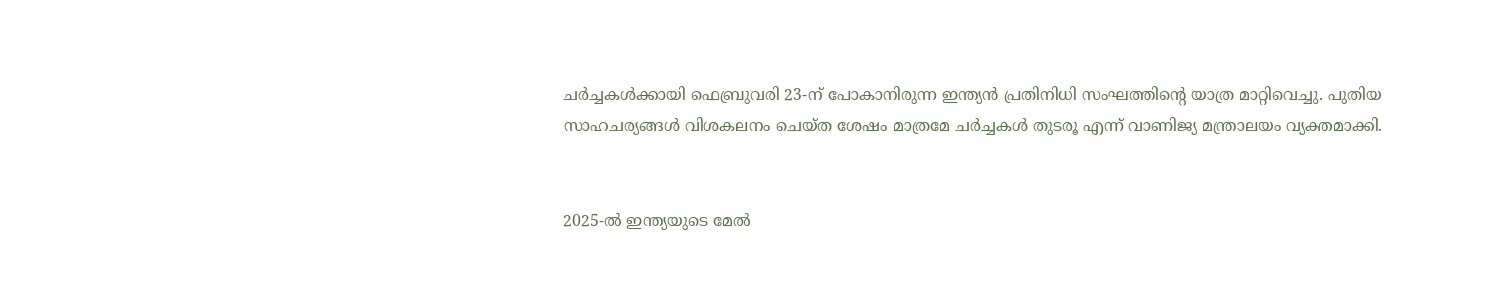ചര്‍ച്ചകള്‍ക്കായി ഫെബ്രുവരി 23-ന് പോകാനിരുന്ന ഇന്ത്യന്‍ പ്രതിനിധി സംഘത്തിന്റെ യാത്ര മാറ്റിവെച്ചു. പുതിയ സാഹചര്യങ്ങള്‍ വിശകലനം ചെയ്ത ശേഷം മാത്രമേ ചര്‍ച്ചകള്‍ തുടരൂ എന്ന് വാണിജ്യ മന്ത്രാലയം വ്യക്തമാക്കി.


2025-ല്‍ ഇന്ത്യയുടെ മേല്‍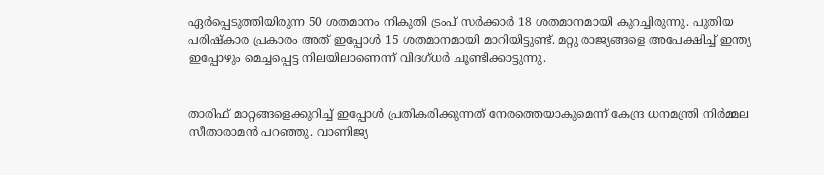ഏര്‍പ്പെടുത്തിയിരുന്ന 50 ശതമാനം നികുതി ട്രംപ് സര്‍ക്കാര്‍ 18 ശതമാനമായി കുറച്ചിരുന്നു. പുതിയ പരിഷ്‌കാര പ്രകാരം അത് ഇപ്പോള്‍ 15 ശതമാനമായി മാറിയിട്ടുണ്ട്. മറ്റു രാജ്യങ്ങളെ അപേക്ഷിച്ച് ഇന്ത്യ ഇപ്പോഴും മെച്ചപ്പെട്ട നിലയിലാണെന്ന് വിദഗ്ധര്‍ ചൂണ്ടിക്കാട്ടുന്നു.


താരിഫ് മാറ്റങ്ങളെക്കുറിച്ച് ഇപ്പോള്‍ പ്രതികരിക്കുന്നത് നേരത്തെയാകുമെന്ന് കേന്ദ്ര ധനമന്ത്രി നിര്‍മ്മല സീതാരാമന്‍ പറഞ്ഞു. വാണിജ്യ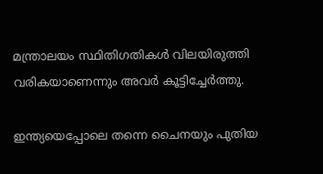മന്ത്രാലയം സ്ഥിതിഗതികള്‍ വിലയിരുത്തി വരികയാണെന്നും അവര്‍ കൂട്ടിച്ചേര്‍ത്തു.

ഇന്ത്യയെപ്പോലെ തന്നെ ചൈനയും പുതിയ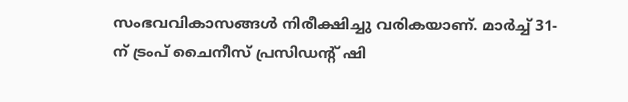സംഭവവികാസങ്ങള്‍ നിരീക്ഷിച്ചു വരികയാണ്. മാര്‍ച്ച് 31-ന് ട്രംപ് ചൈനീസ് പ്രസിഡന്റ് ഷി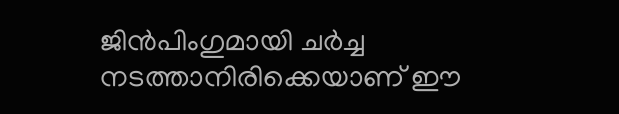ജിന്‍പിംഗുമായി ചര്‍ച്ച നടത്താനിരിക്കെയാണ് ഈ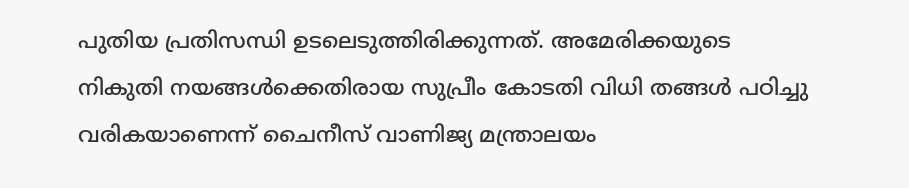പുതിയ പ്രതിസന്ധി ഉടലെടുത്തിരിക്കുന്നത്. അമേരിക്കയുടെ നികുതി നയങ്ങള്‍ക്കെതിരായ സുപ്രീം കോടതി വിധി തങ്ങള്‍ പഠിച്ചു വരികയാണെന്ന് ചൈനീസ് വാണിജ്യ മന്ത്രാലയം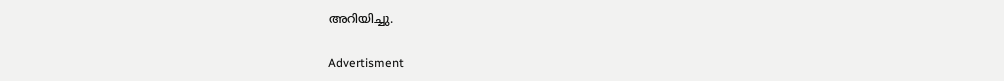അറിയിച്ചു.

Advertisment